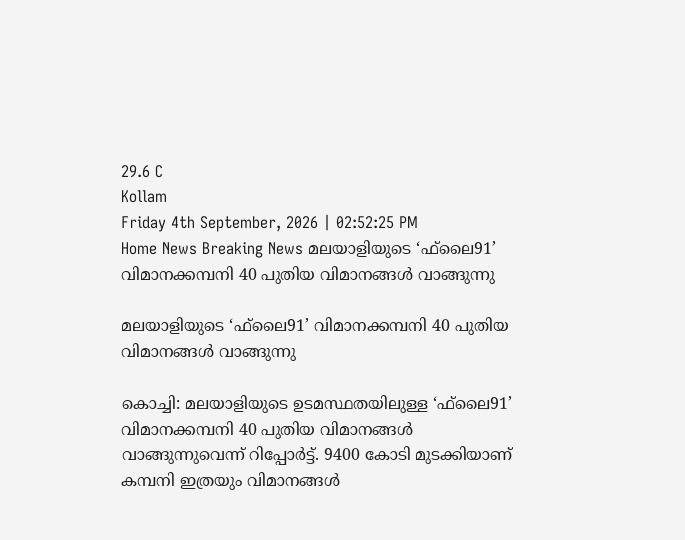29.6 C
Kollam
Friday 4th September, 2026 | 02:52:25 PM
Home News Breaking News മലയാളിയുടെ ‘ഫ്‌ലൈ91’ വിമാനക്കമ്പനി 40 പുതിയ വിമാനങ്ങള്‍ വാങ്ങുന്നു

മലയാളിയുടെ ‘ഫ്‌ലൈ91’ വിമാനക്കമ്പനി 40 പുതിയ വിമാനങ്ങള്‍ വാങ്ങുന്നു

കൊച്ചി: മലയാളിയുടെ ഉടമസ്ഥതയിലുള്ള ‘ഫ്‌ലൈ91’ വിമാനക്കമ്പനി 40 പുതിയ വിമാനങ്ങള്‍ വാങ്ങുന്നുവെന്ന് റിപ്പോര്‍ട്ട്. 9400 കോടി മുടക്കിയാണ് കമ്പനി ഇത്രയും വിമാനങ്ങള്‍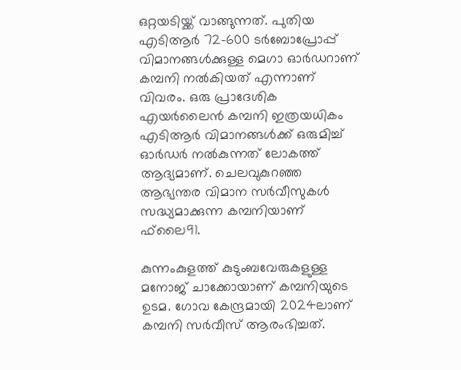ഒറ്റയടിയ്ക്ക് വാങ്ങുന്നത്. പുതിയ എടിആര്‍ 72-600 ടര്‍ബോപ്രോപ്പ് വിമാനങ്ങള്‍ക്കുള്ള മെഗാ ഓര്‍ഡറാണ് കമ്പനി നല്‍കിയത് എന്നാണ് വിവരം. ഒരു പ്രാദേശിക എയര്‍ലൈന്‍ കമ്പനി ഇത്രയധികം എടിആര്‍ വിമാനങ്ങള്‍ക്ക് ഒരുമിച്ച് ഓര്‍ഡര്‍ നല്‍കുന്നത് ലോകത്ത് ആദ്യമാണ്. ചെലവുകുറഞ്ഞ ആഭ്യന്തര വിമാന സര്‍വീസുകള്‍ സദ്ധ്യമാക്കുന്ന കമ്പനിയാണ് ഫ്‌ലൈ91.

കുന്നംകുളത്ത് കുടുംബവേരുകളുള്ള മനോജ് ചാക്കോയാണ് കമ്പനിയുടെ ഉടമ. ഗോവ കേന്ദ്രമായി 2024ലാണ് കമ്പനി സര്‍വീസ് ആരംഭിച്ചത്.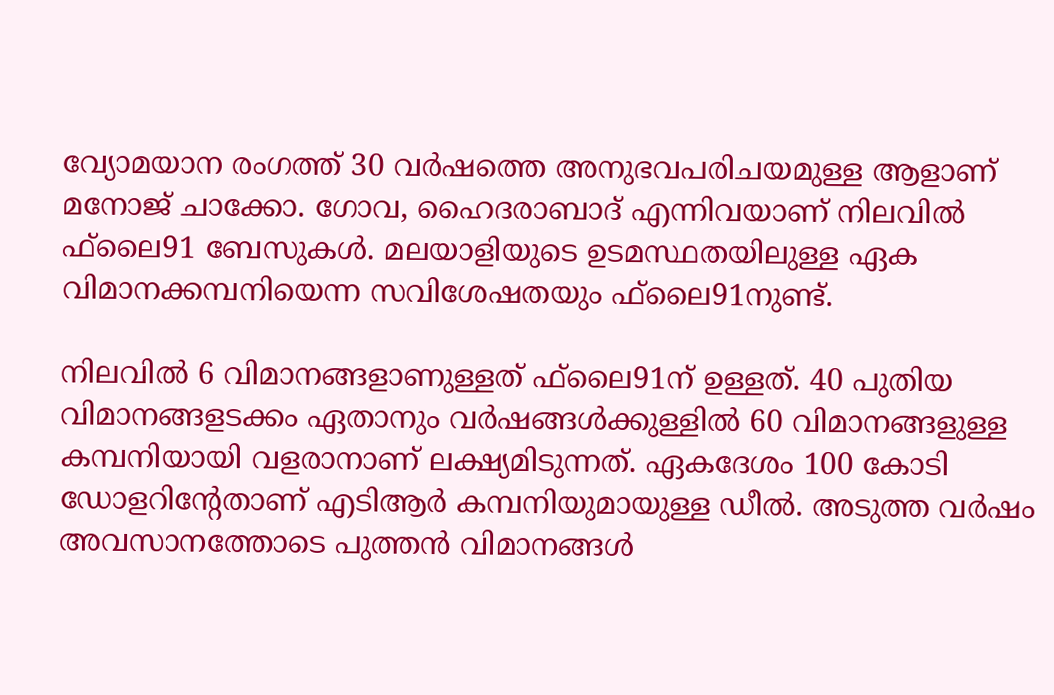വ്യോമയാന രംഗത്ത് 30 വര്‍ഷത്തെ അനുഭവപരിചയമുള്ള ആളാണ് മനോജ് ചാക്കോ. ഗോവ, ഹൈദരാബാദ് എന്നിവയാണ് നിലവില്‍ ഫ്‌ലൈ91 ബേസുകള്‍. മലയാളിയുടെ ഉടമസ്ഥതയിലുള്ള ഏക വിമാനക്കമ്പനിയെന്ന സവിശേഷതയും ഫ്‌ലൈ91നുണ്ട്.

നിലവില്‍ 6 വിമാനങ്ങളാണുള്ളത് ഫ്‌ലൈ91ന് ഉള്ളത്. 40 പുതിയ വിമാനങ്ങളടക്കം ഏതാനും വര്‍ഷങ്ങള്‍ക്കുള്ളില്‍ 60 വിമാനങ്ങളുള്ള കമ്പനിയായി വളരാനാണ് ലക്ഷ്യമിടുന്നത്. ഏകദേശം 100 കോടി ഡോളറിന്റേതാണ് എടിആര്‍ കമ്പനിയുമായുള്ള ഡീല്‍. അടുത്ത വര്‍ഷം അവസാനത്തോടെ പുത്തന്‍ വിമാനങ്ങള്‍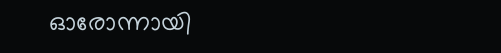ഓരോന്നായി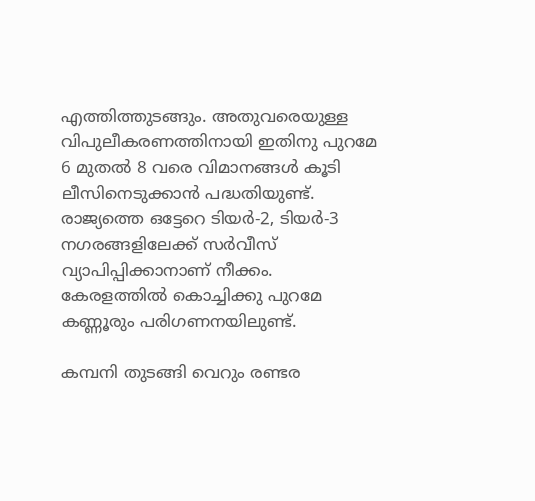എത്തിത്തുടങ്ങും. അതുവരെയുള്ള വിപുലീകരണത്തിനായി ഇതിനു പുറമേ 6 മുതല്‍ 8 വരെ വിമാനങ്ങള്‍ കൂടി ലീസിനെടുക്കാന്‍ പദ്ധതിയുണ്ട്. രാജ്യത്തെ ഒട്ടേറെ ടിയര്‍-2, ടിയര്‍-3 നഗരങ്ങളിലേക്ക് സര്‍വീസ് വ്യാപിപ്പിക്കാനാണ് നീക്കം. കേരളത്തില്‍ കൊച്ചിക്കു പുറമേ കണ്ണൂരും പരിഗണനയിലുണ്ട്.

കമ്പനി തുടങ്ങി വെറും രണ്ടര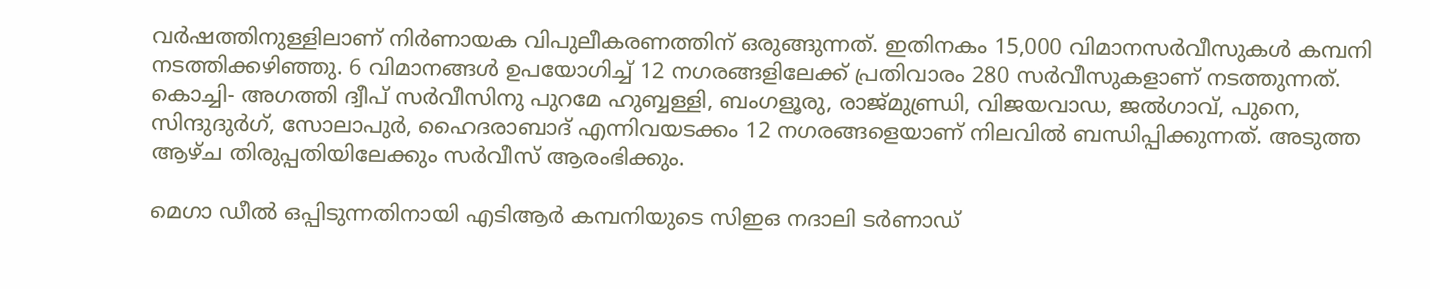വര്‍ഷത്തിനുള്ളിലാണ് നിര്‍ണായക വിപുലീകരണത്തിന് ഒരുങ്ങുന്നത്. ഇതിനകം 15,000 വിമാനസര്‍വീസുകള്‍ കമ്പനി നടത്തിക്കഴിഞ്ഞു. 6 വിമാനങ്ങള്‍ ഉപയോഗിച്ച് 12 നഗരങ്ങളിലേക്ക് പ്രതിവാരം 280 സര്‍വീസുകളാണ് നടത്തുന്നത്. കൊച്ചി- അഗത്തി ദ്വീപ് സര്‍വീസിനു പുറമേ ഹുബ്ബള്ളി, ബംഗളൂരു, രാജ്മുണ്ഡ്രി, വിജയവാഡ, ജല്‍ഗാവ്, പുനെ, സിന്ദുദുര്‍ഗ്, സോലാപുര്‍, ഹൈദരാബാദ് എന്നിവയടക്കം 12 നഗരങ്ങളെയാണ് നിലവില്‍ ബന്ധിപ്പിക്കുന്നത്. അടുത്ത ആഴ്ച തിരുപ്പതിയിലേക്കും സര്‍വീസ് ആരംഭിക്കും.

മെഗാ ഡീല്‍ ഒപ്പിടുന്നതിനായി എടിആര്‍ കമ്പനിയുടെ സിഇഒ നദാലി ടര്‍ണാഡ്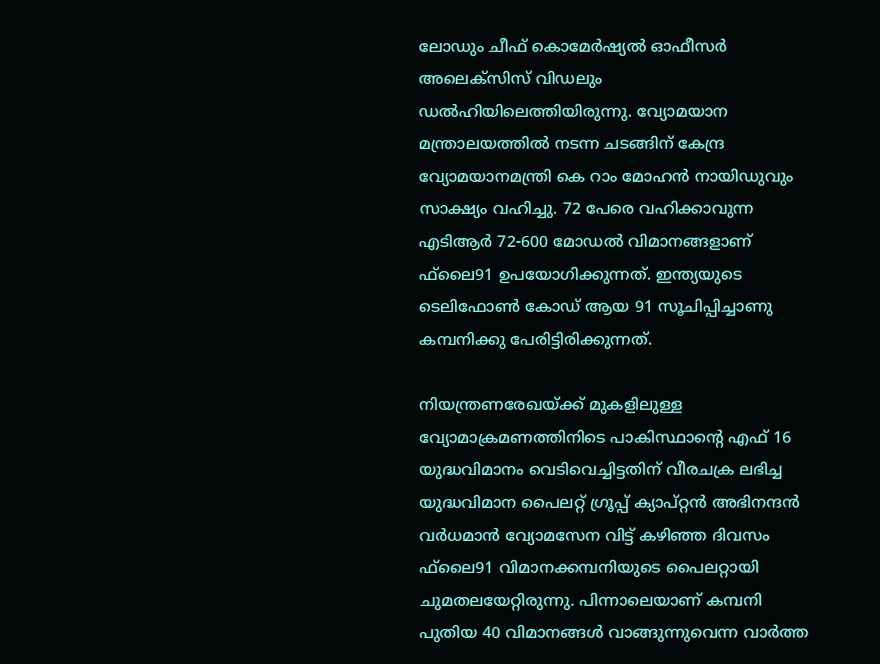ലോഡും ചീഫ് കൊമേര്‍ഷ്യല്‍ ഓഫീസര്‍ അലെക്‌സിസ് വിഡലും ഡല്‍ഹിയിലെത്തിയിരുന്നു. വ്യോമയാന മന്ത്രാലയത്തില്‍ നടന്ന ചടങ്ങിന് കേന്ദ്ര വ്യോമയാനമന്ത്രി കെ റാം മോഹന്‍ നായിഡുവും സാക്ഷ്യം വഹിച്ചു. 72 പേരെ വഹിക്കാവുന്ന എടിആര്‍ 72-600 മോഡല്‍ വിമാനങ്ങളാണ് ഫ്‌ലൈ91 ഉപയോഗിക്കുന്നത്. ഇന്ത്യയുടെ ടെലിഫോണ്‍ കോഡ് ആയ 91 സൂചിപ്പിച്ചാണു കമ്പനിക്കു പേരിട്ടിരിക്കുന്നത്.

നിയന്ത്രണരേഖയ്ക്ക് മുകളിലുള്ള വ്യോമാക്രമണത്തിനിടെ പാകിസ്ഥാന്റെ എഫ് 16 യുദ്ധവിമാനം വെടിവെച്ചിട്ടതിന് വീരചക്ര ലഭിച്ച യുദ്ധവിമാന പൈലറ്റ് ഗ്രൂപ്പ് ക്യാപ്റ്റന്‍ അഭിനന്ദന്‍ വര്‍ധമാന്‍ വ്യോമസേന വിട്ട് കഴിഞ്ഞ ദിവസം ഫ്‌ലൈ91 വിമാനക്കമ്പനിയുടെ പൈലറ്റായി ചുമതലയേറ്റിരുന്നു. പിന്നാലെയാണ് കമ്പനി പുതിയ 40 വിമാനങ്ങള്‍ വാങ്ങുന്നുവെന്ന വാര്‍ത്ത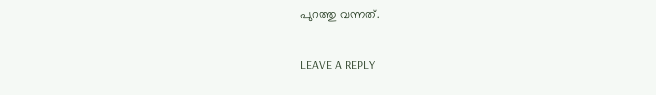പുറത്തു വന്നത്.

LEAVE A REPLY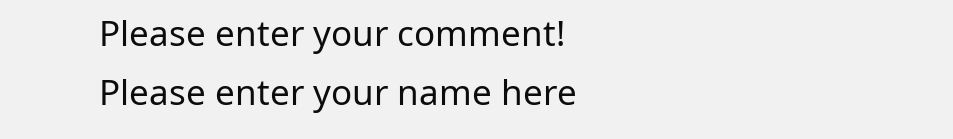Please enter your comment!
Please enter your name here